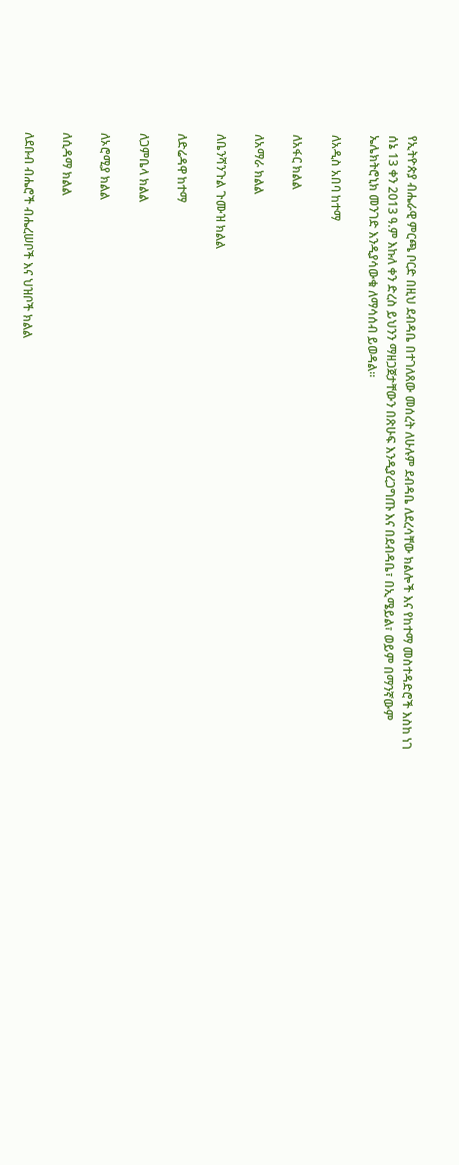የኢትዮጵያ ብሔራዊ ምርጫ ቦርድ በዚህ ደብዳቤ በተገለጸው መሰረት ለሁሉም ደብዳቤ ለደረሳቸው ክልሎች እና የከተማ መስተዳድሮች እስከ ነገ ሰኔ 13 ቀን 2013 ዓ.ም እኩለ ቀን ድረስ ይህንን ማዘጋጀታቸውን በጽሁፍ እንዲያረጋግጡ እና በደብዳቤ፣ በኢሜይል፣ ወይም በማንኛውም ኤሌክትሮኒክ መንገድ እንዲያሳውቁ ለማሳሰብ ይወዳል።

ለአዲስ አበባ ከተማ

ለአፋር ክልል

ለአማራ ክልል

ለቤንሻንጉል ጉሙዝ ክልል

ለድሬዳዋ ከተማ

ለጋምቤላ ክልል

ለኦሮሚያ ክልል

ለሲዳማ ክልል

ለደቡብ ብሔሮች ብሔረሠቦች እና ህዝቦች ክልል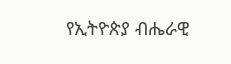የኢትዮጵያ ብሔራዊ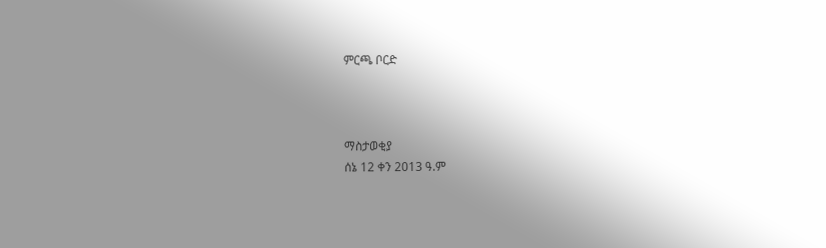ምርጫ ቦርድ



ማስታወቂያ
ሰኔ 12 ቀን 2013 ዓ.ም